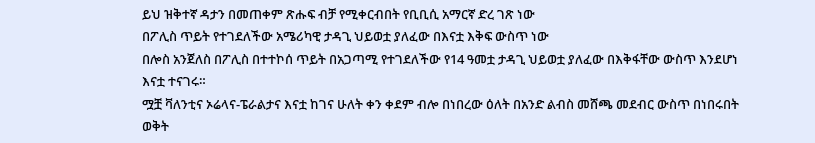ይህ ዝቅተኛ ዳታን በመጠቀም ጽሑፍ ብቻ የሚቀርብበት የቢቢሲ አማርኛ ድረ ገጽ ነው
በፖሊስ ጥይት የተገደለችው አሜሪካዊ ታዳጊ ህይወቷ ያለፈው በእናቷ እቅፍ ውስጥ ነው
በሎስ አንጀለስ በፖሊስ በተተኮሰ ጥይት በአጋጣሚ የተገደለችው የ14 ዓመቷ ታዳጊ ህይወቷ ያለፈው በእቅፋቸው ውስጥ እንደሆነ እናቷ ተናገሩ።
ሟቿ ቫለንቲና ኦሬላና-ፔራልታና እናቷ ከገና ሁለት ቀን ቀደም ብሎ በነበረው ዕለት በአንድ ልብስ መሸጫ መደብር ውስጥ በነበሩበት ወቅት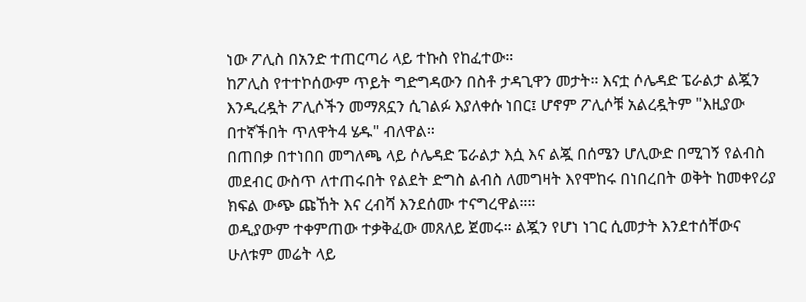ነው ፖሊስ በአንድ ተጠርጣሪ ላይ ተኩስ የከፈተው።
ከፖሊስ የተተኮሰውም ጥይት ግድግዳውን በስቶ ታዳጊዋን መታት። እናቷ ሶሌዳድ ፔራልታ ልጇን እንዲረዷት ፖሊሶችን መማጸኗን ሲገልፉ እያለቀሱ ነበር፤ ሆኖም ፖሊሶቹ አልረዷትም "እዚያው በተኛችበት ጥለዋት4 ሄዱ" ብለዋል።
በጠበቃ በተነበበ መግለጫ ላይ ሶሌዳድ ፔራልታ እሷ እና ልጇ በሰሜን ሆሊውድ በሚገኝ የልብስ መደብር ውስጥ ለተጠሩበት የልደት ድግስ ልብስ ለመግዛት እየሞከሩ በነበረበት ወቅት ከመቀየሪያ ክፍል ውጭ ጩኸት እና ረብሻ እንደሰሙ ተናግረዋል።።
ወዲያውም ተቀምጠው ተቃቅፈው መጸለይ ጀመሩ። ልጇን የሆነ ነገር ሲመታት እንደተሰቸውና ሁለቱም መሬት ላይ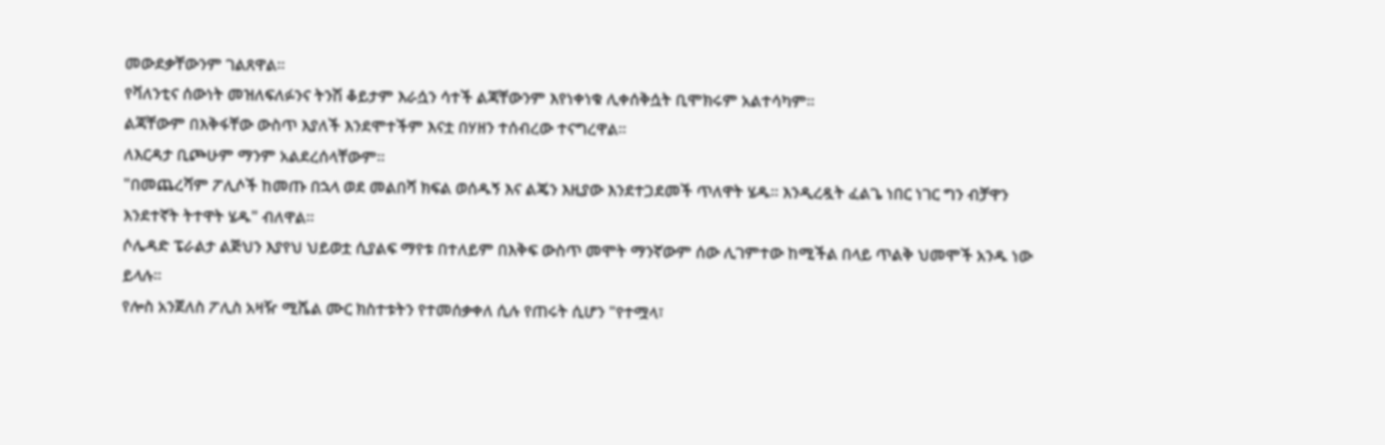መውደቃቸውንም ገልጸዋል።
የቫለንቲና ሰውነት መዝለፍለፉንና ትንሽ ቆይታም እራሷን ሳተች ልጃቸውንም እየነቀነቁ ሊቀሰቅሷት ቢሞክሩም አልተሳካም።
ልጃቸውም በእቅፋቸው ውስጥ እያለች እንደሞተችም እናቷ በሃዘን ተሰብረው ተናግረዋል።
ለእርዳታ ቢጮሁም ማንም አልደረሰላቸውም።
"በመጨረሻም ፖሊሶች ከመጡ በኋላ ወደ መልበሻ ክፍል ወሰዱኝ እና ልጄን እዚያው እንደተጋደመች ጥለዋት ሄዱ። እንዲረዷት ፈልጌ ነበር ነገር ግን ብቻዋን እንደተኛት ትተዋት ሄዱ" ብለዋል።
ሶሌዳድ ፔራልታ ልጅህን እያየህ ህይወቷ ሲያልፍ ማየቱ በተለይም በእቅፍ ውስጥ መሞት ማንኛውም ሰው ሊገምተው ከሚችል በላይ ጥልቅ ህመሞች አንዱ ነው ይላሉ።
የሎስ አንጀለስ ፖሊስ አዛዥ ሚሼል ሙር ክስተቱትን የተመሰቃቀለ ሲሉ የጠሩት ሲሆን "የተሟላ፣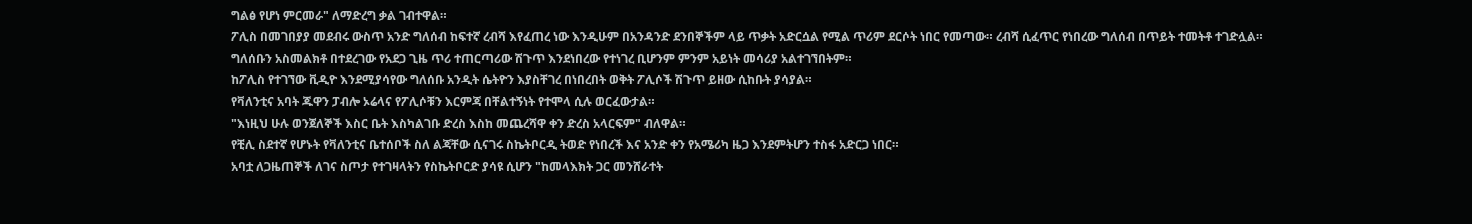ግልፅ የሆነ ምርመራ" ለማድረግ ቃል ገብተዋል።
ፖሊስ በመገበያያ መደብሩ ውስጥ አንድ ግለሰብ ከፍተኛ ረብሻ እየፈጠረ ነው እንዲሁም በአንዳንድ ደንበኞችም ላይ ጥቃት አድርሷል የሚል ጥሪም ደርሶት ነበር የመጣው። ረብሻ ሲፈጥር የነበረው ግለሰብ በጥይት ተመትቶ ተገድሏል።
ግለሰቡን አስመልክቶ በተደረገው የአደጋ ጊዜ ጥሪ ተጠርጣሪው ሽጉጥ እንደነበረው የተነገረ ቢሆንም ምንም አይነት መሳሪያ አልተገኘበትም።
ከፖሊስ የተገኘው ቪዲዮ እንደሚያሳየው ግለሰቡ አንዲት ሴትዮን እያስቸገረ በነበረበት ወቅት ፖሊሶች ሽጉጥ ይዘው ሲከቡት ያሳያል።
የቫለንቲና አባት ጁዋን ፓብሎ ኦሬላና የፖሊሶቹን እርምጃ በቸልተኝነት የተሞላ ሲሉ ወርፈውታል።
"እነዚህ ሁሉ ወንጀለኞች እስር ቤት እስካልገቡ ድረስ እስከ መጨረሻዋ ቀን ድረስ አላርፍም" ብለዋል።
የቺሊ ስደተኛ የሆኑት የቫለንቲና ቤተሰቦች ስለ ልጃቸው ሲናገሩ ስኬትቦርዲ ትወድ የነበረች እና አንድ ቀን የአሜሪካ ዜጋ እንደምትሆን ተስፋ አድርጋ ነበር።
አባቷ ለጋዜጠኞች ለገና ስጦታ የተገዛላትን የስኬትቦርድ ያሳዩ ሲሆን "ከመላእክት ጋር መንሸራተት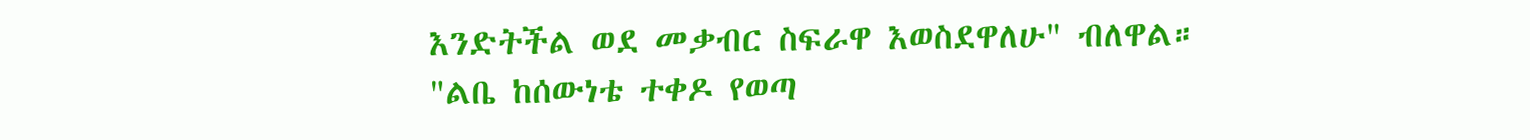እንድትችል ወደ መቃብር ስፍራዋ እወስደዋለሁ" ብለዋል።
"ልቤ ከሰውነቴ ተቀዶ የወጣ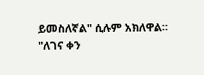ይመስለኛል" ሲሉም አክለዋል።
"ለገና ቀን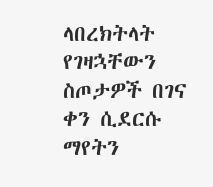ላበረክትላት የገዛኋቸውን ስጦታዎች በገና ቀን ሲደርሱ ማየትን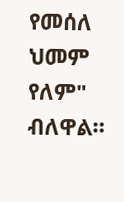የመሰለ ህመም የለም" ብለዋል።